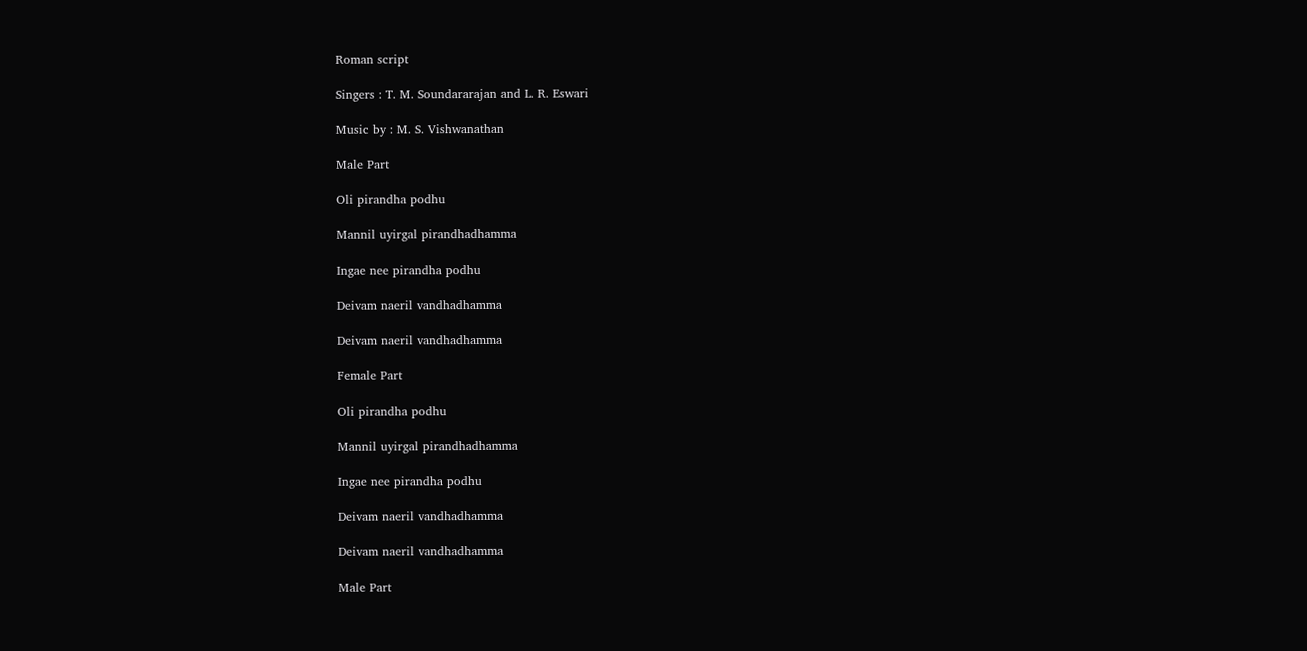Roman script

Singers : T. M. Soundararajan and L. R. Eswari

Music by : M. S. Vishwanathan

Male Part

Oli pirandha podhu

Mannil uyirgal pirandhadhamma

Ingae nee pirandha podhu

Deivam naeril vandhadhamma

Deivam naeril vandhadhamma

Female Part

Oli pirandha podhu

Mannil uyirgal pirandhadhamma

Ingae nee pirandha podhu

Deivam naeril vandhadhamma

Deivam naeril vandhadhamma

Male Part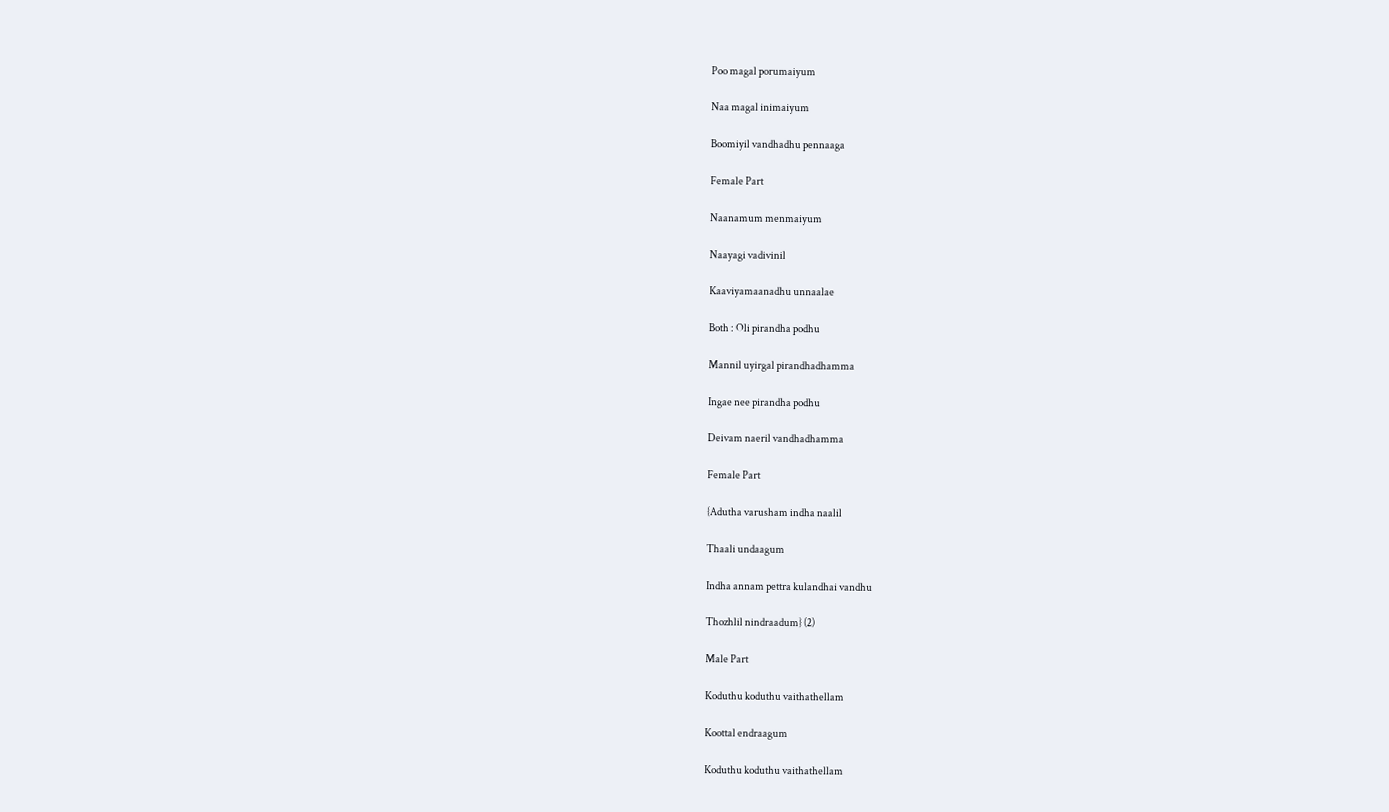Poo magal porumaiyum

Naa magal inimaiyum

Boomiyil vandhadhu pennaaga

Female Part

Naanamum menmaiyum

Naayagi vadivinil

Kaaviyamaanadhu unnaalae

Both : Oli pirandha podhu

Mannil uyirgal pirandhadhamma

Ingae nee pirandha podhu

Deivam naeril vandhadhamma

Female Part

{Adutha varusham indha naalil

Thaali undaagum

Indha annam pettra kulandhai vandhu

Thozhlil nindraadum} (2)

Male Part

Koduthu koduthu vaithathellam

Koottal endraagum

Koduthu koduthu vaithathellam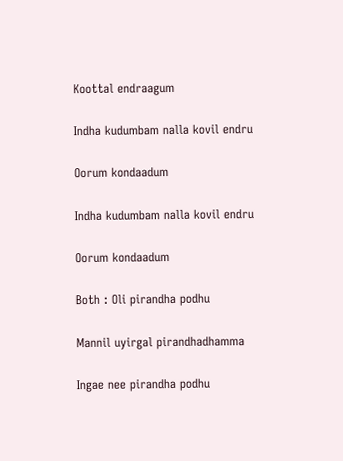Koottal endraagum

Indha kudumbam nalla kovil endru

Oorum kondaadum

Indha kudumbam nalla kovil endru

Oorum kondaadum

Both : Oli pirandha podhu

Mannil uyirgal pirandhadhamma

Ingae nee pirandha podhu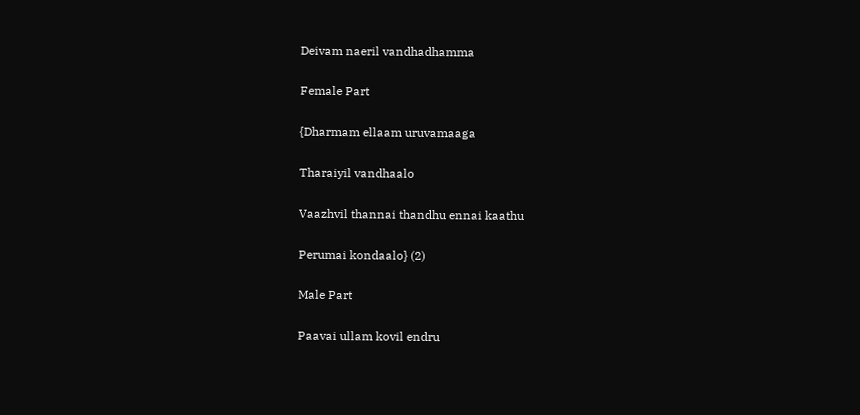Deivam naeril vandhadhamma

Female Part

{Dharmam ellaam uruvamaaga

Tharaiyil vandhaalo

Vaazhvil thannai thandhu ennai kaathu

Perumai kondaalo} (2)

Male Part

Paavai ullam kovil endru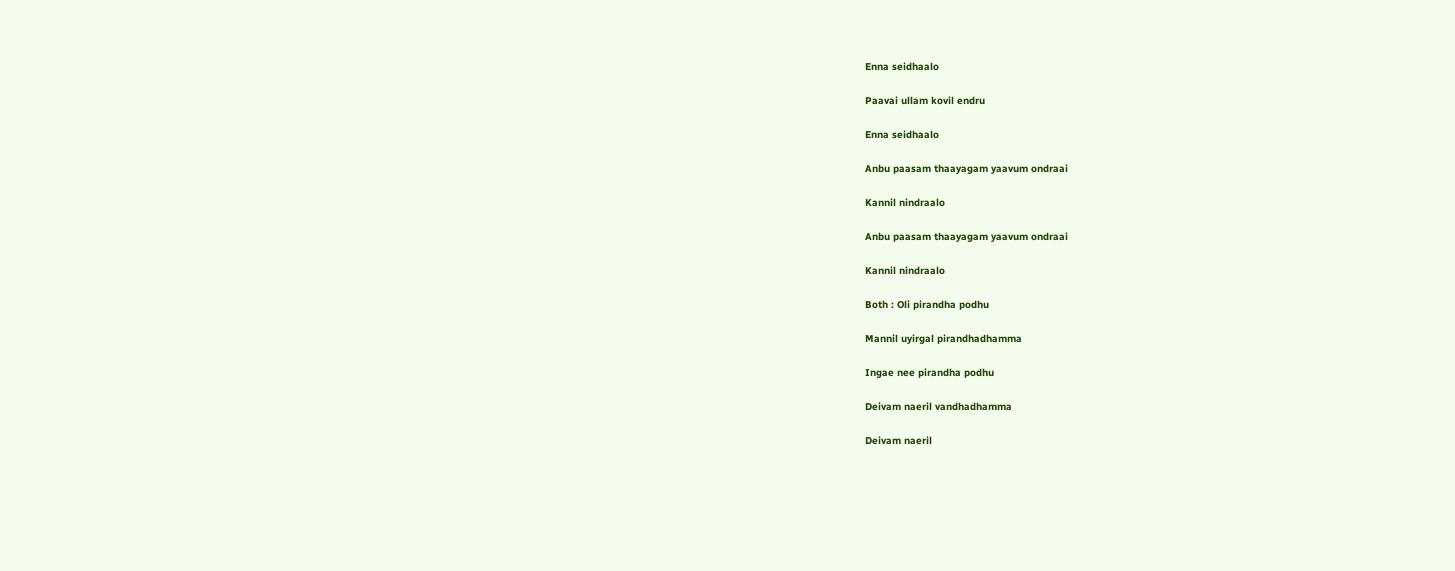Enna seidhaalo

Paavai ullam kovil endru

Enna seidhaalo

Anbu paasam thaayagam yaavum ondraai

Kannil nindraalo

Anbu paasam thaayagam yaavum ondraai

Kannil nindraalo

Both : Oli pirandha podhu

Mannil uyirgal pirandhadhamma

Ingae nee pirandha podhu

Deivam naeril vandhadhamma

Deivam naeril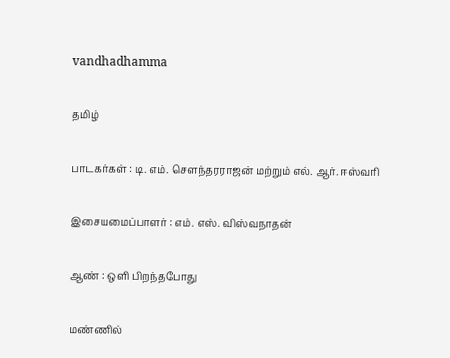vandhadhamma

தமிழ்

பாடகர்கள் : டி. எம். சௌந்தரராஜன் மற்றும் எல். ஆர். ஈஸ்வரி

இசையமைப்பாளர் : எம். எஸ். விஸ்வநாதன்

ஆண் : ஒளி பிறந்தபோது

மண்ணில்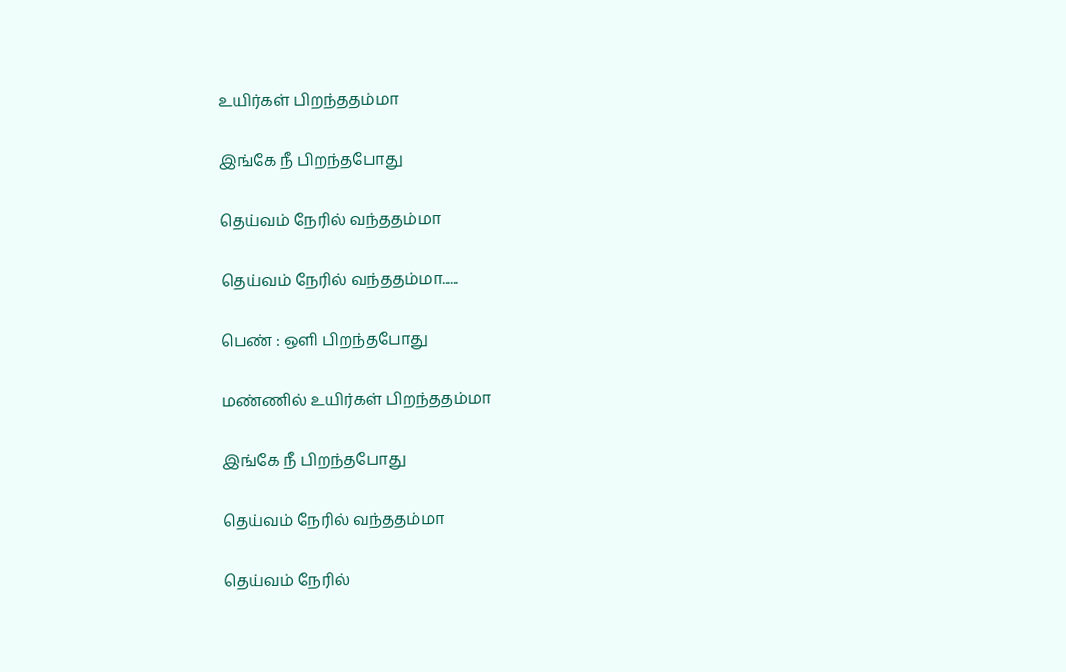உயிர்கள் பிறந்ததம்மா

இங்கே நீ பிறந்தபோது

தெய்வம் நேரில் வந்ததம்மா

தெய்வம் நேரில் வந்ததம்மா......

பெண் : ஒளி பிறந்தபோது

மண்ணில் உயிர்கள் பிறந்ததம்மா

இங்கே நீ பிறந்தபோது

தெய்வம் நேரில் வந்ததம்மா

தெய்வம் நேரில்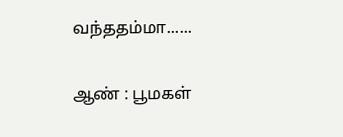வந்ததம்மா......

ஆண் : பூமகள்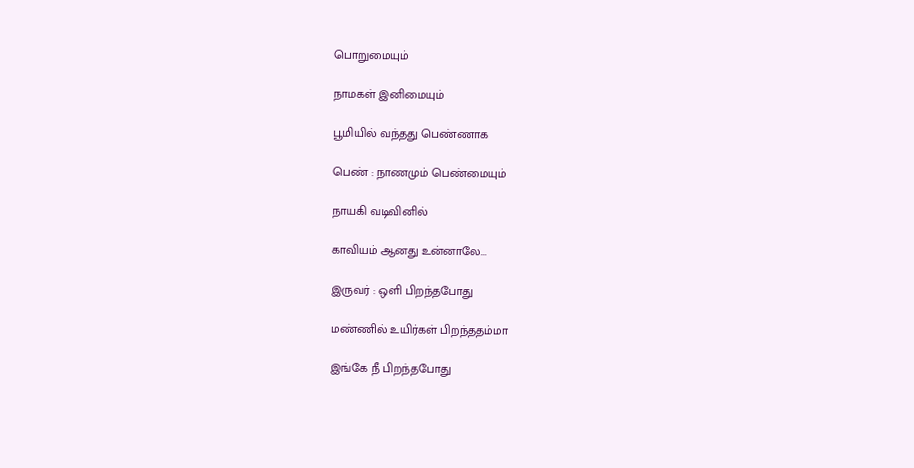பொறுமையும்

நாமகள் இனிமையும்

பூமியில் வந்தது பெண்ணாக

பெண் : நாணமும் பெண்மையும்

நாயகி வடிவினில்

காவியம் ஆனது உன்னாலே...

இருவர் : ஒளி பிறந்தபோது

மண்ணில் உயிர்கள் பிறந்ததம்மா

இங்கே நீ பிறந்தபோது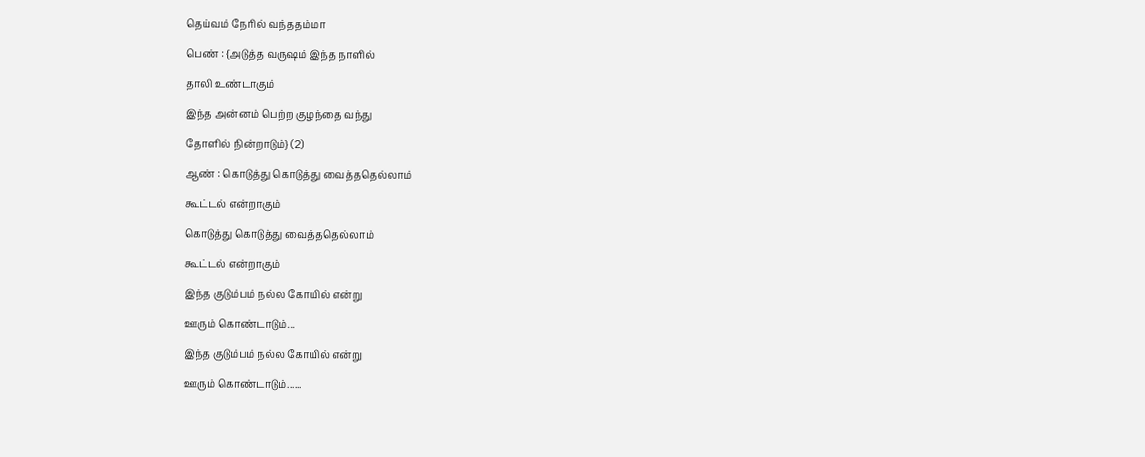தெய்வம் நேரில் வந்ததம்மா

பெண் : {அடுத்த வருஷம் இந்த நாளில்

தாலி உண்டாகும்

இந்த அன்னம் பெற்ற குழந்தை வந்து

தோளில் நின்றாடும்} (2)

ஆண் : கொடுத்து கொடுத்து வைத்ததெல்லாம்

கூட்டல் என்றாகும்

கொடுத்து கொடுத்து வைத்ததெல்லாம்

கூட்டல் என்றாகும்

இந்த குடும்பம் நல்ல கோயில் என்று

ஊரும் கொண்டாடும்...

இந்த குடும்பம் நல்ல கோயில் என்று

ஊரும் கொண்டாடும்......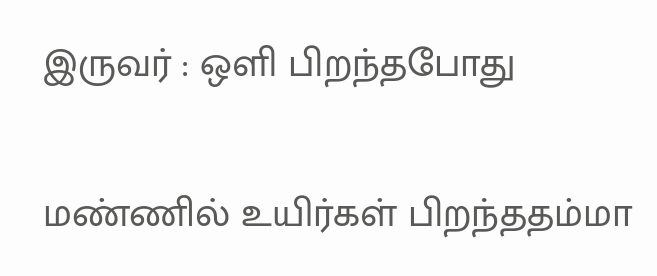இருவர் : ஒளி பிறந்தபோது

மண்ணில் உயிர்கள் பிறந்ததம்மா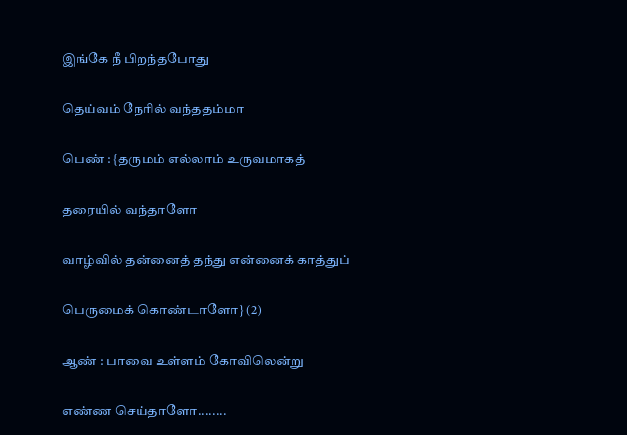இங்கே நீ பிறந்தபோது

தெய்வம் நேரில் வந்ததம்மா

பெண் : {தருமம் எல்லாம் உருவமாகத்

தரையில் வந்தாளோ

வாழ்வில் தன்னைத் தந்து என்னைக் காத்துப்

பெருமைக் கொண்டாளோ} (2)

ஆண் : பாவை உள்ளம் கோவிலென்று

எண்ண செய்தாளோ........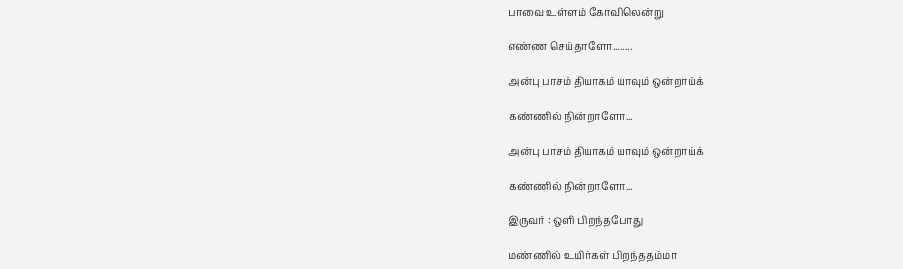பாவை உள்ளம் கோவிலென்று

எண்ண செய்தாளோ........

அன்பு பாசம் தியாகம் யாவும் ஒன்றாய்க்

கண்ணில் நின்றாளோ...

அன்பு பாசம் தியாகம் யாவும் ஒன்றாய்க்

கண்ணில் நின்றாளோ...

இருவர் : ஒளி பிறந்தபோது

மண்ணில் உயிர்கள் பிறந்ததம்மா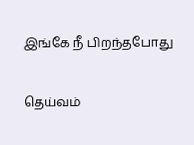இங்கே நீ பிறந்தபோது

தெய்வம்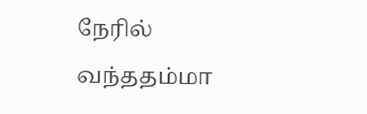நேரில் வந்ததம்மா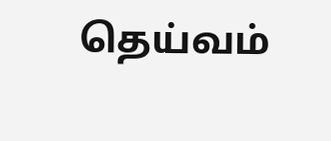தெய்வம்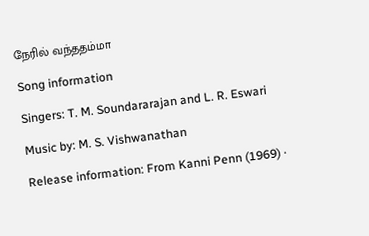நேரில் வந்ததம்மா

Song information

Singers: T. M. Soundararajan and L. R. Eswari

Music by: M. S. Vishwanathan

Release information: From Kanni Penn (1969) ·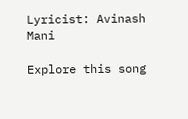Lyricist: Avinash Mani

Explore this song